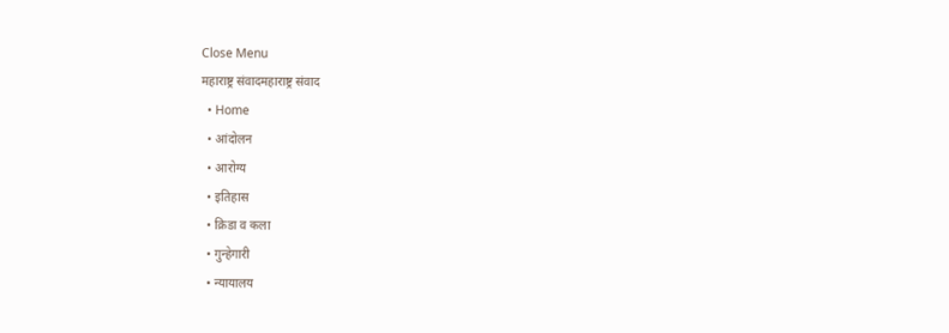Close Menu
महाराष्ट्र संवादमहाराष्ट्र संवाद
  • Home
  • आंदोलन
  • आरोग्य
  • इतिहास
  • क्रिडा व कला
  • गुन्हेगारी
  • न्यायालय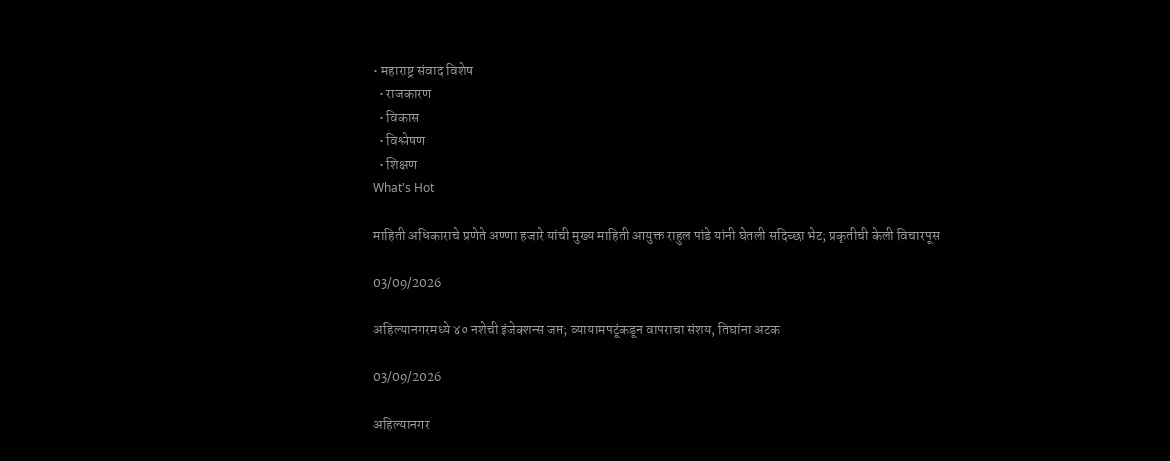• महाराष्ट्र संवाद विशेष
  • राजकारण
  • विकास
  • विश्लेषण
  • शिक्षण
What's Hot

माहिती अधिकाराचे प्रणेते अण्णा हजारे यांची मुख्य माहिती आयुक्त राहुल पांडे यांनी घेतली सदिच्छा भेट; प्रकृतीची केली विचारपूस

03/09/2026

अहिल्यानगरमध्ये ४० नशेची इंजेक्शन्स जप्त; व्यायामपटूंकडून वापराचा संशय, तिघांना अटक

03/09/2026

अहिल्यानगर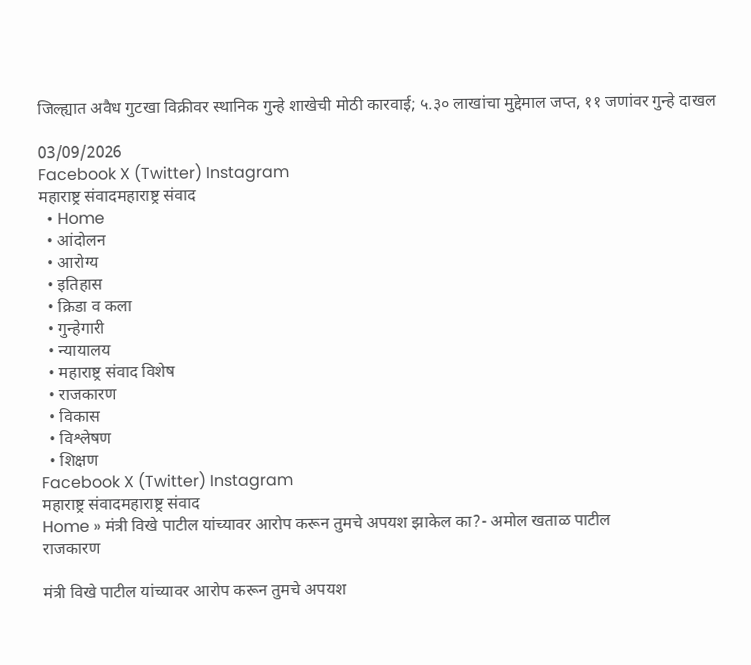जिल्ह्यात अवैध गुटखा विक्रीवर स्थानिक गुन्हे शाखेची मोठी कारवाई; ५.३० लाखांचा मुद्देमाल जप्त, ११ जणांवर गुन्हे दाखल

03/09/2026
Facebook X (Twitter) Instagram
महाराष्ट्र संवादमहाराष्ट्र संवाद
  • Home
  • आंदोलन
  • आरोग्य
  • इतिहास
  • क्रिडा व कला
  • गुन्हेगारी
  • न्यायालय
  • महाराष्ट्र संवाद विशेष
  • राजकारण
  • विकास
  • विश्लेषण
  • शिक्षण
Facebook X (Twitter) Instagram
महाराष्ट्र संवादमहाराष्ट्र संवाद
Home » मंत्री विखे पाटील यांच्यावर आरोप करून तुमचे अपयश झाकेल का?- अमोल खताळ पाटील
राजकारण

मंत्री विखे पाटील यांच्यावर आरोप करून तुमचे अपयश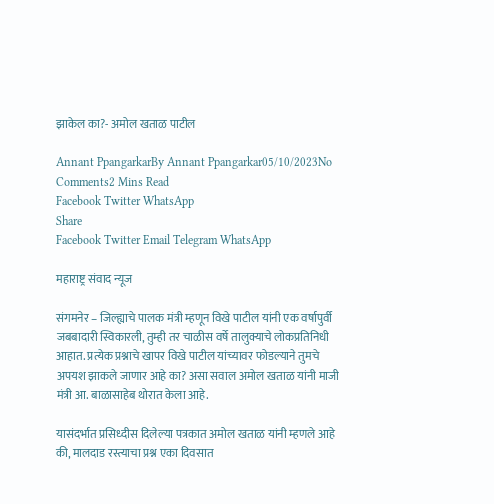झाकेल का?- अमोल खताळ पाटील

Annant PpangarkarBy Annant Ppangarkar05/10/2023No Comments2 Mins Read
Facebook Twitter WhatsApp
Share
Facebook Twitter Email Telegram WhatsApp

महाराष्ट्र संवाद न्यूज

संगमनेर – जिल्ह्याचे पालक मंत्री म्हणून विखे पाटील यांनी एक वर्षापुर्वी जबबादारी स्विकारली, तुम्ही तर चाळीस वर्षे तालुक्याचे लोकप्रतिनिधी आहात. प्रत्येक प्रश्नाचे खापर विखे पाटील यांच्यावर फोडल्याने तुमचे अपयश झाकले जाणार आहे का? असा सवाल अमोल खताळ यांनी माजी मंत्री आ. बाळासाहेब थोरात केला आहे.

यासंदर्भात प्रसिध्दीस दिलेल्या पत्रकात अमोल खताळ यांनी म्हणले आहे की, मालदाड रस्त्याचा प्रश्न एका दिवसात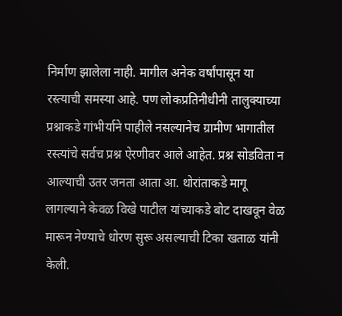निर्माण झालेला नाही. मागील अनेक वर्षांपासून या रस्त्याची समस्या आहे. पण लोकप्रतिनीधीनी तालुक्याच्या प्रश्नाकडे गांभीर्याने पाहीले नसल्यानेच ग्रामीण भागातील रस्त्यांचे सर्वच प्रश्न ऐरणीवर आले आहेत. प्रश्न सोडविता न आल्याची उतर जनता आता आ. थोरांताकडे मागू लागल्याने केवळ विखे पाटील यांच्याकडे बोट दाखवून वेळ मारून नेण्याचे धोरण सुरू असल्याची टिका खताळ यांनी केली.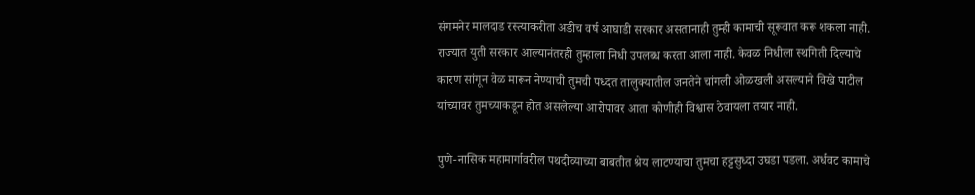संगमनेर मालदाड रस्त्याकरीता अडीच वर्ष आघाडी सरकार असतानाही तुम्ही कामाची सूरूवात करू शकला नाही. राज्यात युती सरकार आल्यानंतरही तुम्हाला निधी उपलब्ध करता आला नाही. केवळ निधीला स्थगिती दिल्याचे कारण सांगून वेळ मारून नेण्याची तुमची पध्दत तालुक्यातील जनतेने चांगली ओळखली असल्याने विखे पाटील यांच्यावर तुमच्याकडून होत असलेल्या आरोपावर आता कोणीही विश्वास ठेवायला तयार नाही.

पुणे-नासिक महामार्गावरील पथदीव्याच्या बाबतीत श्रेय लाटण्याचा तुमचा हट्टसुध्दा उघडा पडला. अर्धवट कामाचे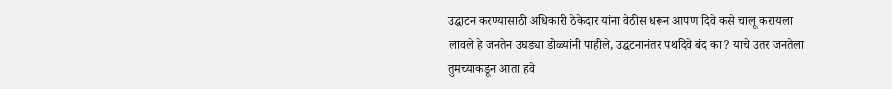उद्घाटन करण्यासाठी अधिकारी ठेकेदार यांना वेठीस धरून आपण दिवे कसे चालू करायला लावले हे जनतेन उघड्या डोळ्यांनी पाहीले, उद्घटनानंतर पथदिवे बंद का? याचे उतर जनतेला तुमच्याकडून आता हवे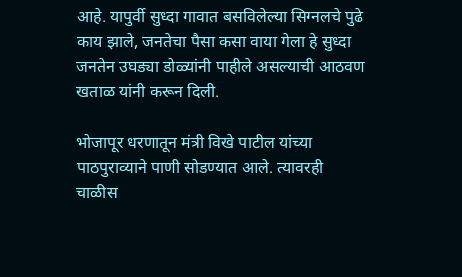आहे. यापुर्वी सुध्दा गावात बसविलेल्या सिग्नलचे पुढे काय झाले, जनतेचा पैसा कसा वाया गेला हे सुध्दा जनतेन उघड्या डोळ्यांनी पाहीले असल्याची आठवण खताळ यांनी करून दिली.

भोजापूर धरणातून मंत्री विखे पाटील यांच्या पाठपुराव्याने पाणी सोडण्यात आले. त्यावरही चाळीस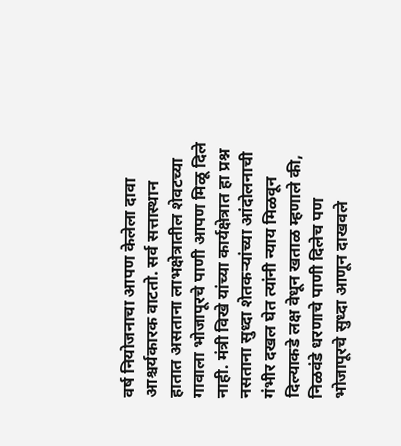वर्ष नियोजनाचा आपण केलेला दावा आश्चर्यकारक वाटतो. सर्व सत्तास्थान हातात असताना लाभक्षेत्रातील शेवटच्या गावाला भोजापूरचे पाणी आपण मिळू दिले नाही. मंत्री विखे यांच्या कार्यक्षेत्रात हा प्रश्न नसताना सुध्दा शेतकऱ्यांच्या आंदोलनाची गंभीर दखल घेत त्यांनी न्याय मिळवून दिल्याकडे लक्ष वेधून खताळ म्हणाले की, निळवंडे धरणाचे पाणी दिलेच पण भोजापूरचे सुध्दा आणून दाखवले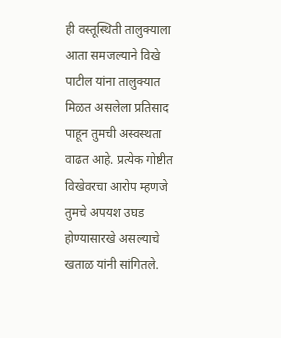ही वस्तूस्थिती तालुक्याला आता समजल्याने विखे पाटील यांना तालुक्यात मिळत असलेला प्रतिसाद पाहून तुमची अस्वस्थता वाढत आहे. प्रत्येक गोष्टीत विखेवरचा आरोप म्हणजे तुमचे अपयश उघड होण्यासारखे असल्याचे खताळ यांनी सांगितले.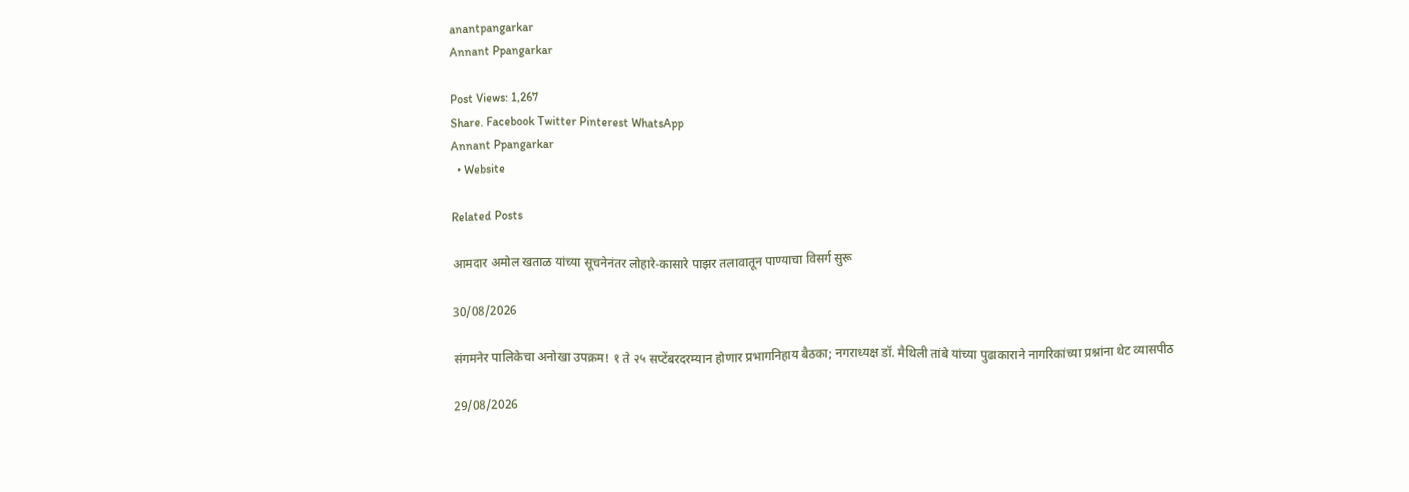anantpangarkar
Annant Ppangarkar

Post Views: 1,267
Share. Facebook Twitter Pinterest WhatsApp
Annant Ppangarkar
  • Website

Related Posts

आमदार अमोल खताळ यांच्या सूचनेनंतर लोहारे-कासारे पाझर तलावातून पाण्याचा विसर्ग सुरू

30/08/2026

संगमनेर पालिकेचा अनोखा उपक्रम! १ ते २५ सप्टेंबरदरम्यान होणार प्रभागनिहाय बैठका; नगराध्यक्ष डॉ. मैथिली तांबे यांच्या पुढाकाराने नागरिकांच्या प्रश्नांना थेट व्यासपीठ

29/08/2026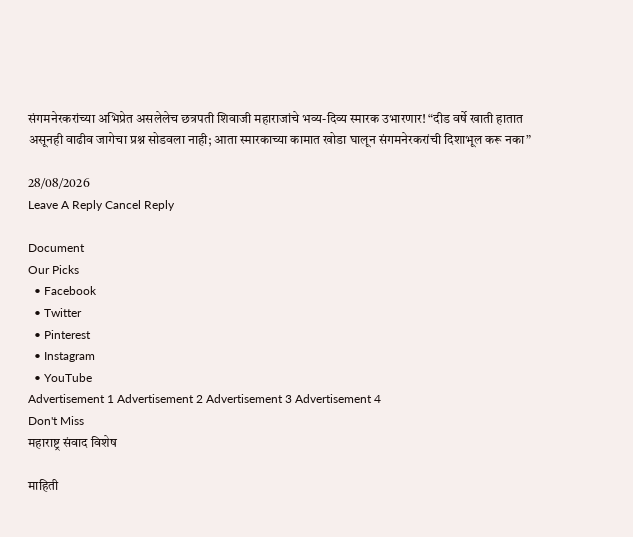संगमनेरकरांच्या अभिप्रेत असलेलेच छत्रपती शिवाजी महाराजांचे भव्य-दिव्य स्मारक उभारणार! “दीड वर्षे खाती हातात असूनही वाढीव जागेचा प्रश्न सोडवला नाही; आता स्मारकाच्या कामात खोडा घालून संगमनेरकरांची दिशाभूल करू नका”

28/08/2026
Leave A Reply Cancel Reply

Document
Our Picks
  • Facebook
  • Twitter
  • Pinterest
  • Instagram
  • YouTube
Advertisement 1 Advertisement 2 Advertisement 3 Advertisement 4
Don't Miss
महाराष्ट्र संवाद विशेष

माहिती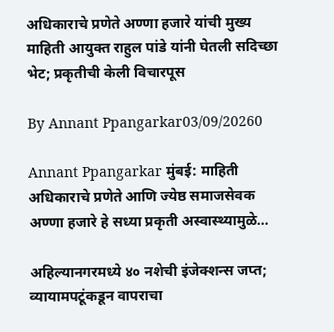अधिकाराचे प्रणेते अण्णा हजारे यांची मुख्य माहिती आयुक्त राहुल पांडे यांनी घेतली सदिच्छा भेट; प्रकृतीची केली विचारपूस

By Annant Ppangarkar03/09/20260

Annant Ppangarkar मुंबई: माहिती अधिकाराचे प्रणेते आणि ज्येष्ठ समाजसेवक अण्णा हजारे हे सध्या प्रकृती अस्वास्थ्यामुळे…

अहिल्यानगरमध्ये ४० नशेची इंजेक्शन्स जप्त; व्यायामपटूंकडून वापराचा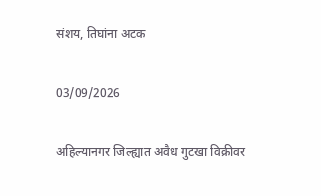संशय, तिघांना अटक

03/09/2026

अहिल्यानगर जिल्ह्यात अवैध गुटखा विक्रीवर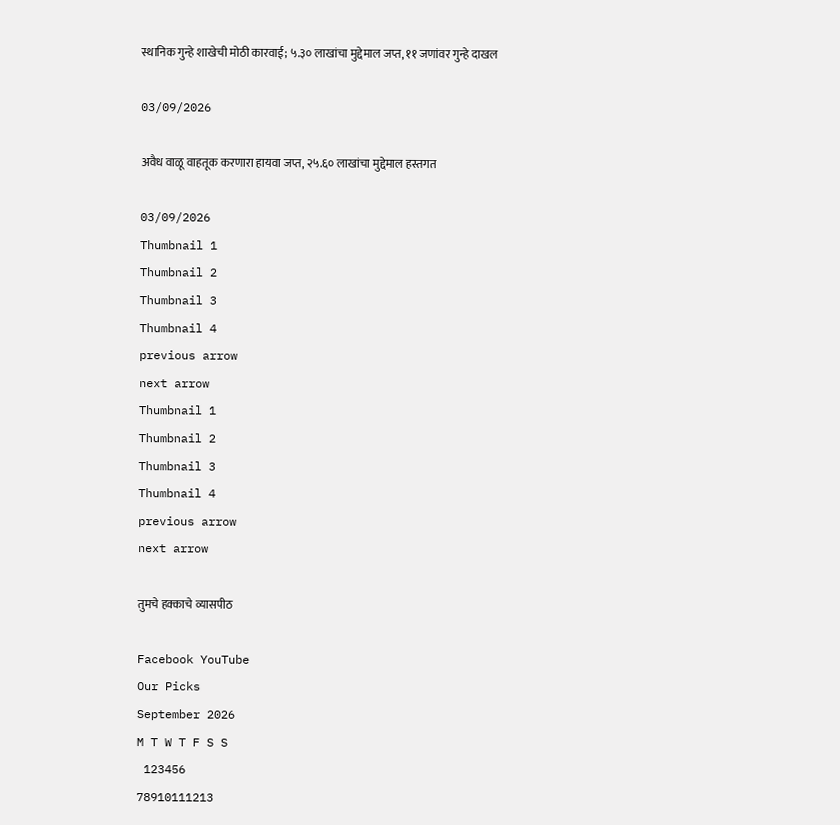स्थानिक गुन्हे शाखेची मोठी कारवाई; ५.३० लाखांचा मुद्देमाल जप्त, ११ जणांवर गुन्हे दाखल

03/09/2026

अवैध वाळू वाहतूक करणारा हायवा जप्त, २५.६० लाखांचा मुद्देमाल हस्तगत

03/09/2026
Thumbnail 1
Thumbnail 2
Thumbnail 3
Thumbnail 4
previous arrow
next arrow
Thumbnail 1
Thumbnail 2
Thumbnail 3
Thumbnail 4
previous arrow
next arrow

तुमचे हक्काचे व्यासपीठ

Facebook YouTube
Our Picks
September 2026
M T W T F S S
 123456
78910111213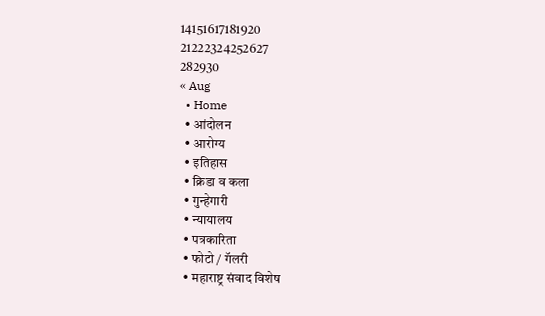14151617181920
21222324252627
282930
« Aug
  • Home
  • आंदोलन
  • आरोग्य
  • इतिहास
  • क्रिडा व कला
  • गुन्हेगारी
  • न्यायालय
  • पत्रकारिता
  • फोटो / गॅलरी
  • महाराष्ट्र संवाद विशेष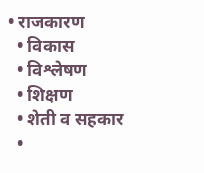• राजकारण
  • विकास
  • विश्लेषण
  • शिक्षण
  • शेती व सहकार
  •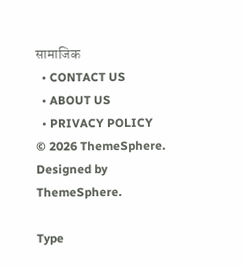सामाजिक
  • CONTACT US
  • ABOUT US
  • PRIVACY POLICY
© 2026 ThemeSphere. Designed by ThemeSphere.

Type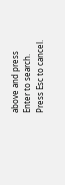above and press Enter to search. Press Esc to cancel.